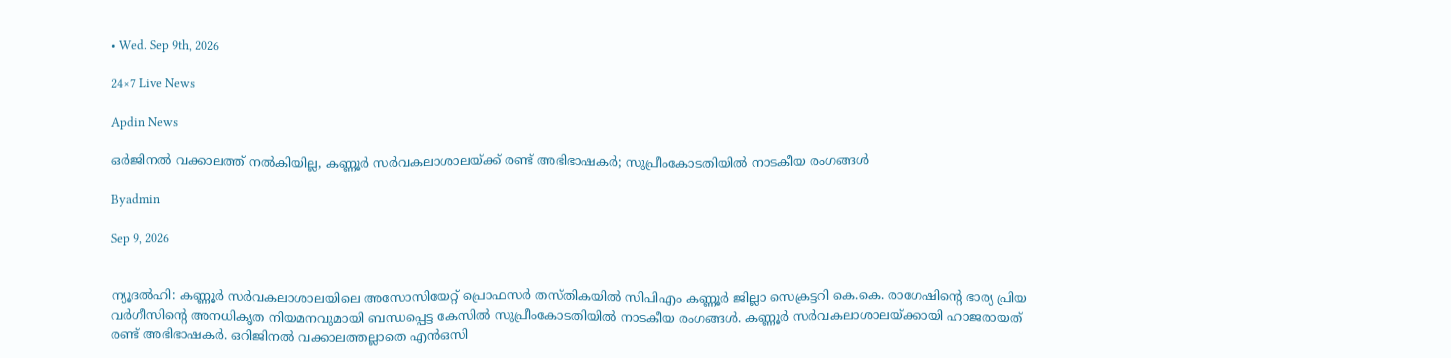• Wed. Sep 9th, 2026

24×7 Live News

Apdin News

ഒര്‍ജിനല്‍ വക്കാലത്ത് നല്‍കിയില്ല, കണ്ണൂര്‍ സര്‍വകലാശാലയ്‌ക്ക് രണ്ട് അഭിഭാഷകര്‍; സുപ്രീംകോടതിയില്‍ നാടകീയ രംഗങ്ങള്‍

Byadmin

Sep 9, 2026


ന്യൂദല്‍ഹി: കണ്ണൂര്‍ സര്‍വകലാശാലയിലെ അസോസിയേറ്റ് പ്രൊഫസര്‍ തസ്തികയില്‍ സിപിഎം കണ്ണൂര്‍ ജില്ലാ സെക്രട്ടറി കെ.കെ. രാഗേഷിന്റെ ഭാര്യ പ്രിയ വര്‍ഗീസിന്റെ അനധികൃത നിയമനവുമായി ബന്ധപ്പെട്ട കേസില്‍ സുപ്രീംകോടതിയില്‍ നാടകീയ രംഗങ്ങള്‍. കണ്ണൂര്‍ സര്‍വകലാശാലയ്‌ക്കായി ഹാജരായത് രണ്ട് അഭിഭാഷകര്‍. ഒറിജിനല്‍ വക്കാലത്തല്ലാതെ എന്‍ഒസി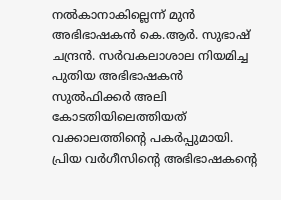നല്‍കാനാകില്ലെന്ന് മുന്‍ അഭിഭാഷകന്‍ കെ.ആര്‍. സുഭാഷ് ചന്ദ്രന്‍. സര്‍വകലാശാല നിയമിച്ച പുതിയ അഭിഭാഷകന്‍ സുല്‍ഫിക്കര്‍ അലി കോടതിയിലെത്തിയത് വക്കാലത്തിന്റെ പകര്‍പ്പുമായി. പ്രിയ വര്‍ഗീസിന്റെ അഭിഭാഷകന്റെ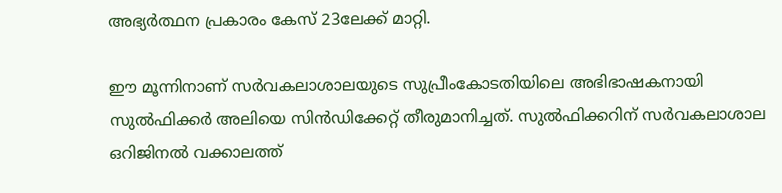അഭ്യര്‍ത്ഥന പ്രകാരം കേസ് 23ലേക്ക് മാറ്റി.

ഈ മൂന്നിനാണ് സര്‍വകലാശാലയുടെ സുപ്രീംകോടതിയിലെ അഭിഭാഷകനായി സുല്‍ഫിക്കര്‍ അലിയെ സിന്‍ഡിക്കേറ്റ് തീരുമാനിച്ചത്. സുല്‍ഫിക്കറിന് സര്‍വകലാശാല ഒറിജിനല്‍ വക്കാലത്ത്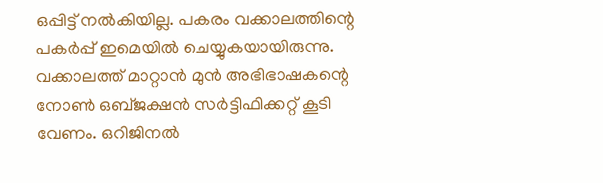ഒപ്പിട്ട് നല്‍കിയില്ല. പകരം വക്കാലത്തിന്റെ പകര്‍പ്പ് ഇമെയില്‍ ചെയ്യുകയായിരുന്നു. വക്കാലത്ത് മാറ്റാന്‍ മുന്‍ അഭിഭാഷകന്റെ നോണ്‍ ഒബ്ജക്ഷന്‍ സര്‍ട്ടിഫിക്കറ്റ് കൂടി വേണം. ഒറിജിനല്‍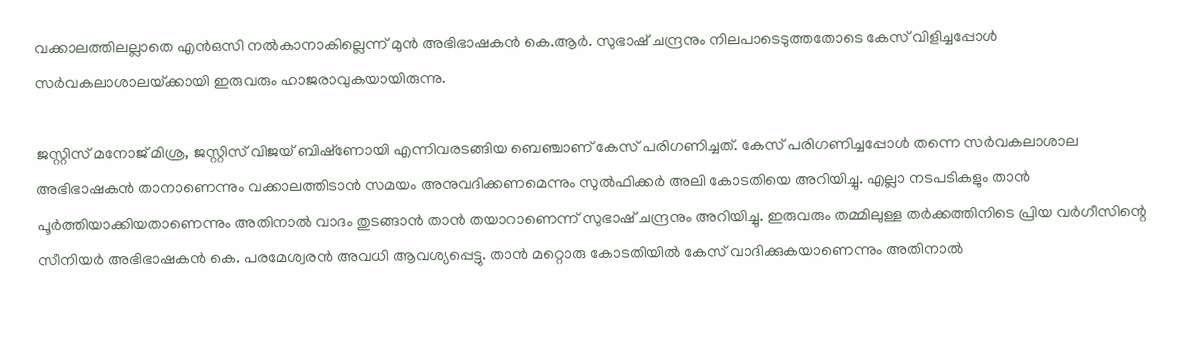വക്കാലത്തിലല്ലാതെ എന്‍ഒസി നല്‍കാനാകില്ലെന്ന് മുന്‍ അഭിഭാഷകന്‍ കെ.ആര്‍. സുഭാഷ് ചന്ദ്രനും നിലപാടെടുത്തതോടെ കേസ് വിളിച്ചപ്പോള്‍ സര്‍വകലാശാലയ്‌ക്കായി ഇരുവരും ഹാജരാവുകയായിരുന്നു.

ജസ്റ്റിസ് മനോജ് മിശ്ര, ജസ്റ്റിസ് വിജയ് ബിഷ്‌ണോയി എന്നിവരടങ്ങിയ ബെഞ്ചാണ് കേസ് പരിഗണിച്ചത്. കേസ് പരിഗണിച്ചപ്പോള്‍ തന്നെ സര്‍വകലാശാല അഭിഭാഷകന്‍ താനാണെന്നും വക്കാലത്തിടാന്‍ സമയം അനുവദിക്കണമെന്നും സുല്‍ഫിക്കര്‍ അലി കോടതിയെ അറിയിച്ചു. എല്ലാ നടപടികളും താന്‍ പൂര്‍ത്തിയാക്കിയതാണെന്നും അതിനാല്‍ വാദം തുടങ്ങാന്‍ താന്‍ തയാറാണെന്ന് സുഭാഷ് ചന്ദ്രനും അറിയിച്ചു. ഇരുവരും തമ്മിലുള്ള തര്‍ക്കത്തിനിടെ പ്രിയ വര്‍ഗീസിന്റെ സീനിയര്‍ അഭിഭാഷകന്‍ കെ. പരമേശ്വരന്‍ അവധി ആവശ്യപ്പെട്ടു. താന്‍ മറ്റൊരു കോടതിയില്‍ കേസ് വാദിക്കുകയാണെന്നും അതിനാല്‍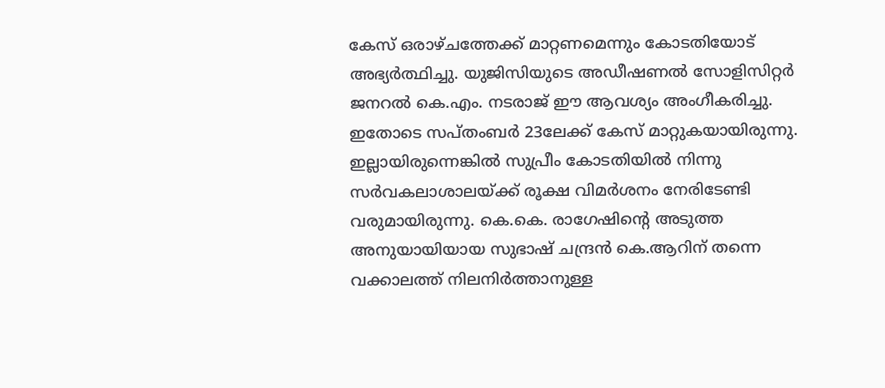കേസ് ഒരാഴ്ചത്തേക്ക് മാറ്റണമെന്നും കോടതിയോട് അഭ്യര്‍ത്ഥിച്ചു. യുജിസിയുടെ അഡീഷണല്‍ സോളിസിറ്റര്‍ ജനറല്‍ കെ.എം. നടരാജ് ഈ ആവശ്യം അംഗീകരിച്ചു. ഇതോടെ സപ്തംബര്‍ 23ലേക്ക് കേസ് മാറ്റുകയായിരുന്നു. ഇല്ലായിരുന്നെങ്കില്‍ സുപ്രീം കോടതിയില്‍ നിന്നു സര്‍വകലാശാലയ്‌ക്ക് രൂക്ഷ വിമര്‍ശനം നേരിടേണ്ടി വരുമായിരുന്നു. കെ.കെ. രാഗേഷിന്റെ അടുത്ത അനുയായിയായ സുഭാഷ് ചന്ദ്രന്‍ കെ.ആറിന് തന്നെ വക്കാലത്ത് നിലനിര്‍ത്താനുള്ള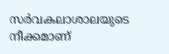സര്‍വകലാശാലയുടെ നീക്കമാണ്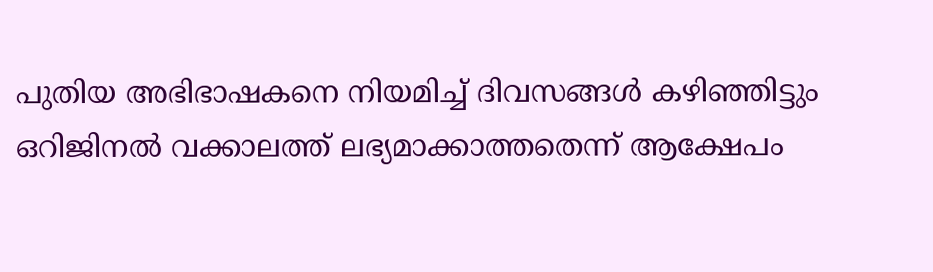പുതിയ അഭിഭാഷകനെ നിയമിച്ച് ദിവസങ്ങള്‍ കഴിഞ്ഞിട്ടും ഒറിജിനല്‍ വക്കാലത്ത് ലഭ്യമാക്കാത്തതെന്ന് ആക്ഷേപം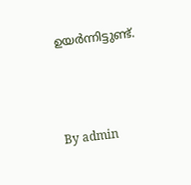ഉയര്‍ന്നിട്ടുണ്ട്.



By admin